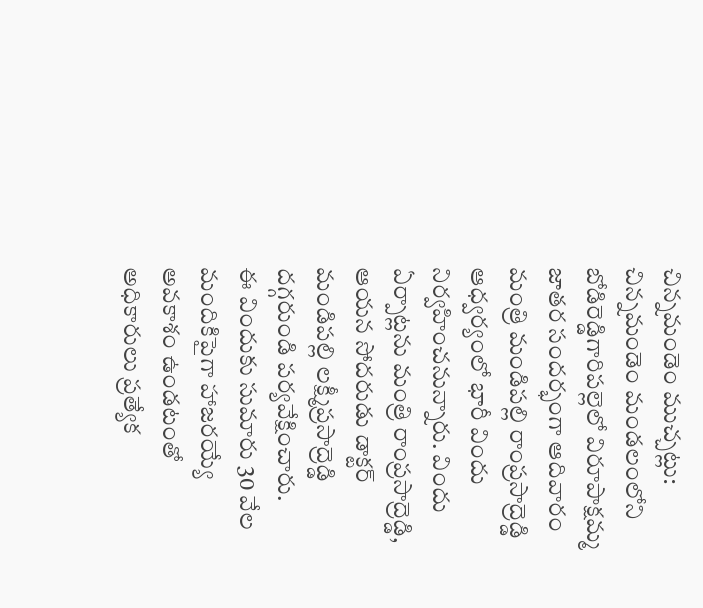చిన్నమండెం ముచ్చట్లు:
చిన్నమండెం మండలంలోని బోడిరెడ్డిగారిపల్లెలో విరూపాక్షమ్మ జాతర సందర్భంగా ఆదివారం మంత్రి మండిపల్లి రాంప్రసాద్రెడ్డి ఆధ్వర్యంలో భారీ విందు నిర్వహించనున్నారు. విందు ఏర్పాట్లను మంత్రి రాంప్రసాద్రెడ్డి, ఆయన సోదరుడు డాక్టర్ మండిపల్లి లక్ష్మీప్రసాద్రెడ్డి దగ్గరుండి పర్యవేక్షించారు.
ఈ విందుకు సుమారు 30 వేల మందికిపైగా హాజరయ్యే అవకాశం ఉండటంతో అధికారులు ప్రత్యేక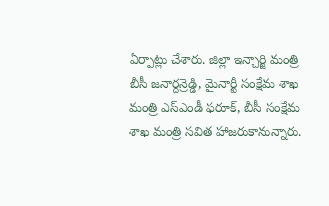ఏర్పాట్లు చేశారు. జిల్లా ఇన్చార్జి మంత్రి బీసీ జనార్దన్రెడ్డి, మైనార్టీ సంక్షేమ శాఖ మంత్రి ఎస్ఎండీ ఫరూక్, బీసీ సంక్షేమ శాఖ మంత్రి సవిత హాజరుకానున్నారు.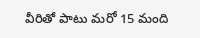వీరితో పాటు మరో 15 మంది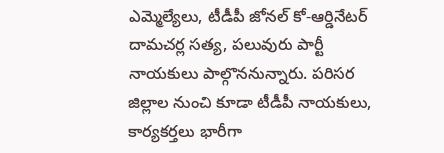ఎమ్మెల్యేలు, టీడీపీ జోనల్ కో-ఆర్డినేటర్ దామచర్ల సత్య, పలువురు పార్టీ నాయకులు పాల్గొననున్నారు. పరిసర జిల్లాల నుంచి కూడా టీడీపీ నాయకులు, కార్యకర్తలు భారీగా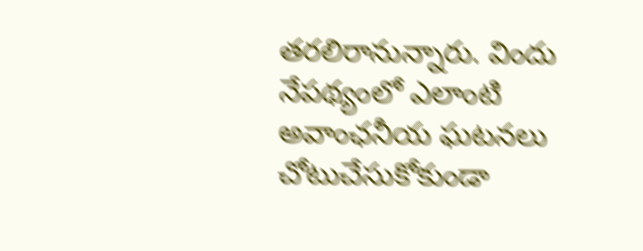తరలిరానున్నారు. విందు నేపథ్యంలో ఎలాంటి అవాంఛనీయ ఘటనలు చోటుచేసుకోకుండా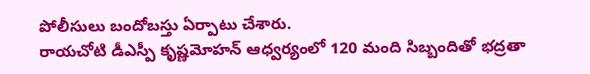పోలీసులు బందోబస్తు ఏర్పాటు చేశారు.
రాయచోటి డీఎస్పీ కృష్ణమోహన్ ఆధ్వర్యంలో 120 మంది సిబ్బందితో భద్రతా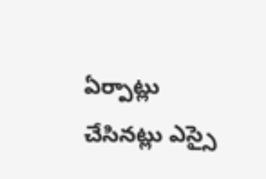ఏర్పాట్లు చేసినట్లు ఎస్సై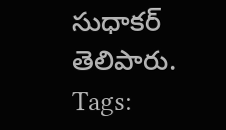సుధాకర్ తెలిపారు.
Tags: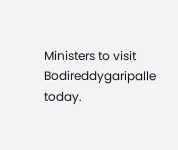Ministers to visit Bodireddygaripalle today.